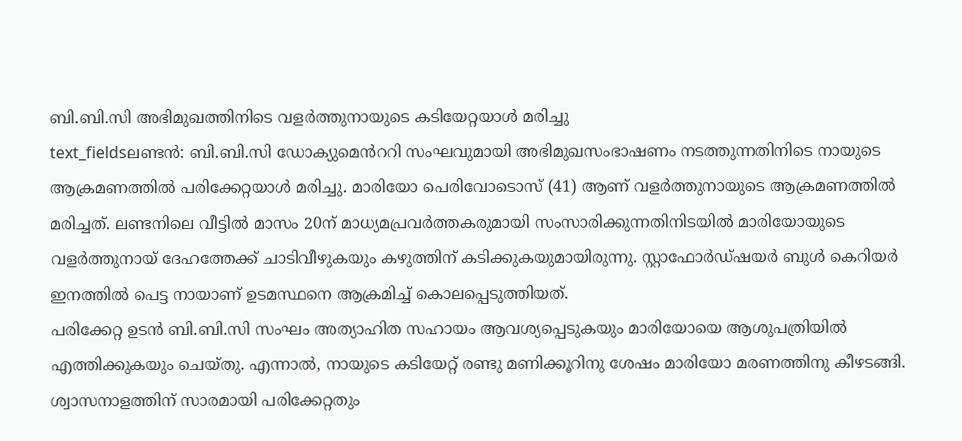ബി.ബി.സി അഭിമുഖത്തിനിടെ വളർത്തുനായുടെ കടിയേറ്റയാൾ മരിച്ചു
text_fieldsലണ്ടൻ: ബി.ബി.സി ഡോക്യുമെൻററി സംഘവുമായി അഭിമുഖസംഭാഷണം നടത്തുന്നതിനിടെ നായുടെ ആക്രമണത്തിൽ പരിക്കേറ്റയാൾ മരിച്ചു. മാരിയോ പെരിവോടൊസ് (41) ആണ് വളർത്തുനായുടെ ആക്രമണത്തിൽ മരിച്ചത്. ലണ്ടനിലെ വീട്ടിൽ മാസം 20ന് മാധ്യമപ്രവർത്തകരുമായി സംസാരിക്കുന്നതിനിടയിൽ മാരിയോയുടെ വളർത്തുനായ് ദേഹത്തേക്ക് ചാടിവീഴുകയും കഴുത്തിന് കടിക്കുകയുമായിരുന്നു. സ്റ്റാഫോർഡ്ഷയർ ബുൾ കെറിയർ ഇനത്തിൽ പെട്ട നായാണ് ഉടമസ്ഥനെ ആക്രമിച്ച് കൊലപ്പെടുത്തിയത്.
പരിക്കേറ്റ ഉടൻ ബി.ബി.സി സംഘം അത്യാഹിത സഹായം ആവശ്യപ്പെടുകയും മാരിയോയെ ആശുപത്രിയിൽ എത്തിക്കുകയും ചെയ്തു. എന്നാൽ, നായുടെ കടിയേറ്റ് രണ്ടു മണിക്കൂറിനു ശേഷം മാരിയോ മരണത്തിനു കീഴടങ്ങി. ശ്വാസനാളത്തിന് സാരമായി പരിക്കേറ്റതും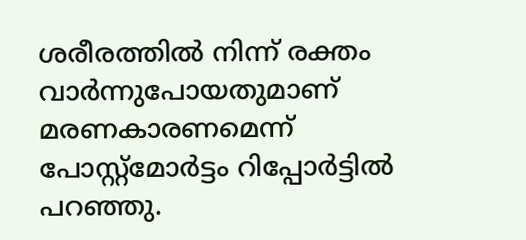ശരീരത്തിൽ നിന്ന് രക്തം വാർന്നുപോയതുമാണ് മരണകാരണമെന്ന് പോസ്റ്റ്മോർട്ടം റിപ്പോർട്ടിൽ പറഞ്ഞു.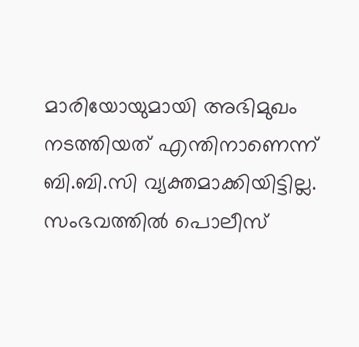മാരിയോയുമായി അഭിമുഖം നടത്തിയത് എന്തിനാണെന്ന് ബി.ബി.സി വ്യക്തമാക്കിയിട്ടില്ല. സംഭവത്തിൽ പൊലീസ്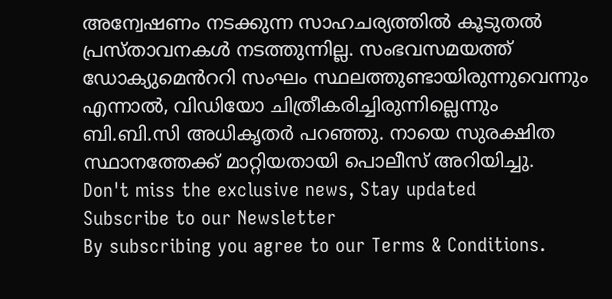അന്വേഷണം നടക്കുന്ന സാഹചര്യത്തിൽ കൂടുതൽ പ്രസ്താവനകൾ നടത്തുന്നില്ല. സംഭവസമയത്ത് ഡോക്യുമെൻററി സംഘം സ്ഥലത്തുണ്ടായിരുന്നുവെന്നും എന്നാൽ, വിഡിയോ ചിത്രീകരിച്ചിരുന്നില്ലെന്നും ബി.ബി.സി അധികൃതർ പറഞ്ഞു. നായെ സുരക്ഷിത സ്ഥാനത്തേക്ക് മാറ്റിയതായി പൊലീസ് അറിയിച്ചു.
Don't miss the exclusive news, Stay updated
Subscribe to our Newsletter
By subscribing you agree to our Terms & Conditions.